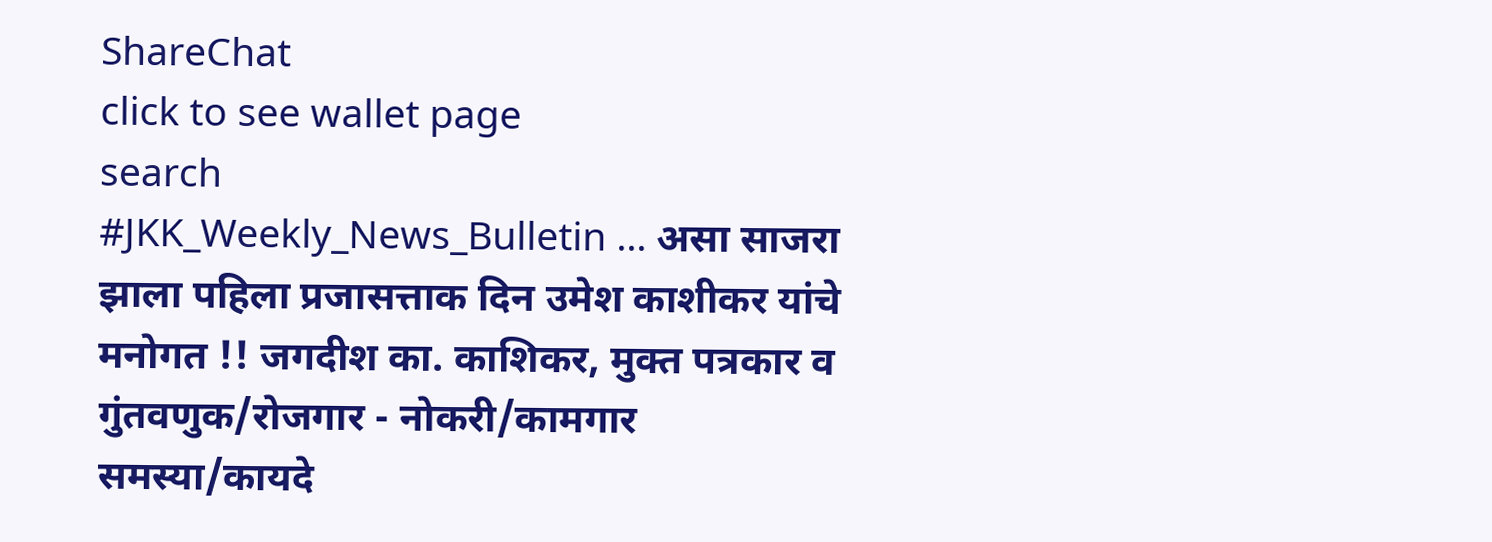ShareChat
click to see wallet page
search
#JKK_Weekly_News_Bulletin ... असा साजरा झाला पहिला प्रजासत्ताक दिन उमेश काशीकर यांचे मनोगत !! जगदीश का. काशिकर, मुक्त पत्रकार व गुंतवणुक/रोजगार - नोकरी/कामगार समस्या/कायदे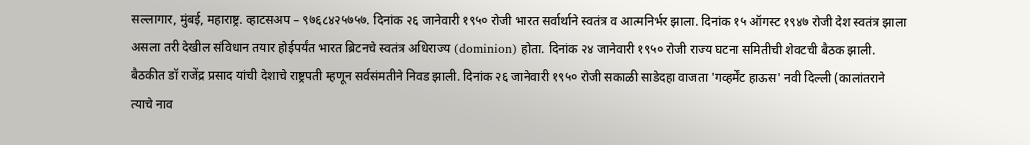सल्लागार, मुंबई, महाराष्ट्र. व्हाटसअप – ९७६८४२५७५७. दिनांक २६ जानेवारी १९५० रोजी भारत सर्वार्थाने स्वतंत्र व आत्मनिर्भर झाला. दिनांक १५ ऑगस्ट १९४७ रोजी देश स्वतंत्र झाला असला तरी देखील संविधान तयार होईपर्यंत भारत ब्रिटनचे स्वतंत्र अधिराज्य (dominion) होता. दिनांक २४ जानेवारी १९५० रोजी राज्य घटना समितीची शेवटची बैठक झाली. बैठकीत डॉ राजेंद्र प्रसाद यांची देशाचे राष्ट्रपती म्हणून सर्वसंमतीने निवड झाली. दिनांक २६ जानेवारी १९५० रोजी सकाळी साडेदहा वाजता 'गव्हर्मेंट हाऊस' नवी दिल्ली (कालांतराने त्याचे नाव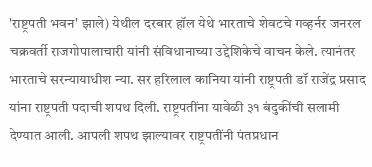'राष्ट्रपती भवन' झाले) येथील दरबार हॉल येथे भारताचे शेवटचे गव्हर्नर जनरल चक्रवर्ती राजगोपालाचारी यांनी संविधानाच्या उद्देशिकेचे वाचन केले. त्यानंतर भारताचे सरन्यायाधीश न्या. सर हरिलाल कानिया यांनी राष्ट्रपती डॉ राजेंद्र प्रसाद यांना राष्ट्रपती पदाची शपथ दिली. राष्ट्रपतींना यावेळी ३१ बंदुकींची सलामी देण्यात आली. आपली शपथ झाल्यावर राष्ट्रपतींनी पंतप्रधान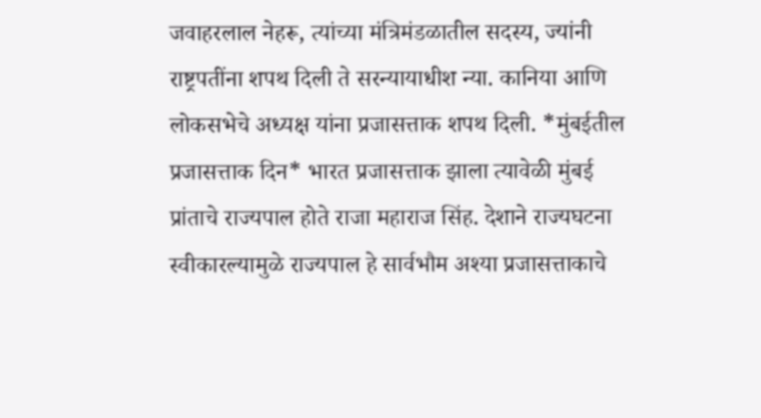जवाहरलाल नेहरू, त्यांच्या मंत्रिमंडळातील सदस्य, ज्यांनी राष्ट्रपतींना शपथ दिली ते सरन्यायाधीश न्या. कानिया आणि लोकसभेचे अध्यक्ष यांना प्रजासत्ताक शपथ दिली. *मुंबईतील प्रजासत्ताक दिन* भारत प्रजासत्ताक झाला त्यावेळी मुंबई प्रांताचे राज्यपाल होते राजा महाराज सिंह. देशाने राज्यघटना स्वीकारल्यामुळे राज्यपाल हे सार्वभौम अश्या प्रजासत्ताकाचे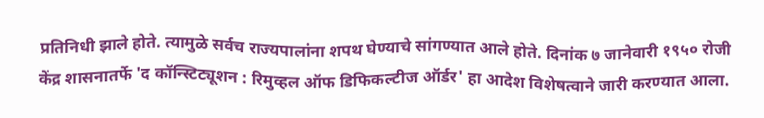प्रतिनिधी झाले होते. त्यामुळे सर्वच राज्यपालांना शपथ घेण्याचे सांगण्यात आले होते. दिनांक ७ जानेवारी १९५० रोजी केंद्र शासनातर्फे 'द कॉन्स्टिट्यूशन : रिमुव्हल ऑफ डिफिकल्टीज ऑर्डर' हा आदेश विशेषत्वाने जारी करण्यात आला.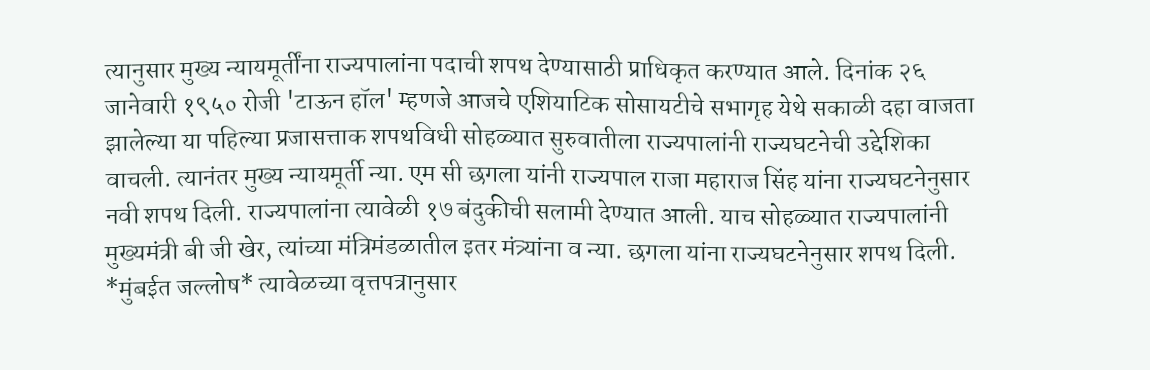त्यानुसार मुख्य न्यायमूर्तींना राज्यपालांना पदाची शपथ देण्यासाठी प्राधिकृत करण्यात आले. दिनांक २६ जानेवारी १९५० रोजी 'टाऊन हॉल' म्हणजे आजचे एशियाटिक सोसायटीचे सभागृह येथे सकाळी दहा वाजता झालेल्या या पहिल्या प्रजासत्ताक शपथविधी सोहळ्यात सुरुवातीला राज्यपालांनी राज्यघटनेची उद्देशिका वाचली. त्यानंतर मुख्य न्यायमूर्ती न्या. एम सी छगला यांनी राज्यपाल राजा महाराज सिंह यांना राज्यघटनेनुसार नवी शपथ दिली. राज्यपालांना त्यावेळी १७ बंदुकीची सलामी देण्यात आली. याच सोहळ्यात राज्यपालांनी मुख्यमंत्री बी जी खेर, त्यांच्या मंत्रिमंडळातील इतर मंत्र्यांना व न्या. छगला यांना राज्यघटनेनुसार शपथ दिली. *मुंबईत जल्लोष* त्यावेळच्या वृत्तपत्रानुसार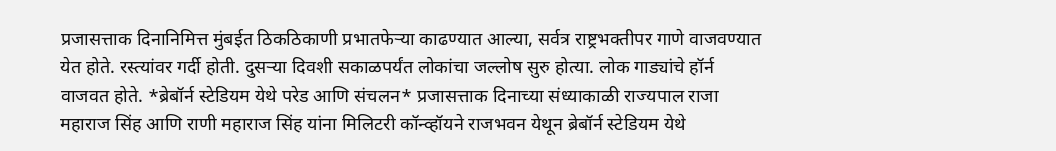प्रजासत्ताक दिनानिमित्त मुंबईत ठिकठिकाणी प्रभातफेऱ्या काढण्यात आल्या, सर्वत्र राष्ट्रभक्तीपर गाणे वाजवण्यात येत होते. रस्त्यांवर गर्दी होती. दुसऱ्या दिवशी सकाळपर्यंत लोकांचा जल्लोष सुरु होत्या. लोक गाड्यांचे हॉर्न वाजवत होते. *ब्रेबॉर्न स्टेडियम येथे परेड आणि संचलन* प्रजासत्ताक दिनाच्या संध्याकाळी राज्यपाल राजा महाराज सिंह आणि राणी महाराज सिंह यांना मिलिटरी कॉन्व्हॉयने राजभवन येथून ब्रेबॉर्न स्टेडियम येथे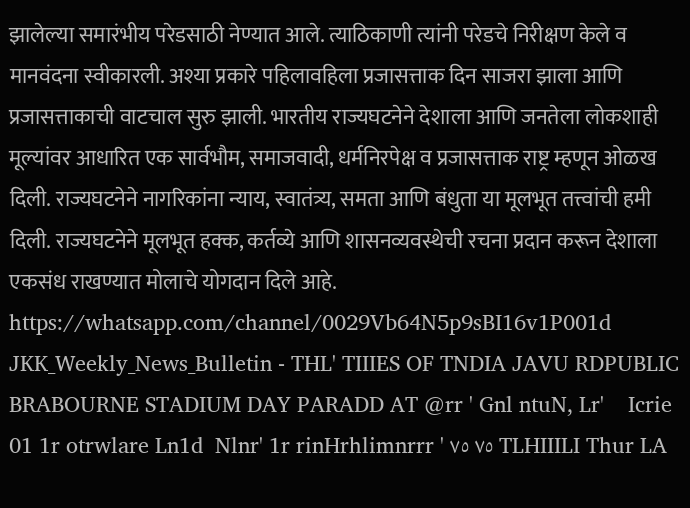झालेल्या समारंभीय परेडसाठी नेण्यात आले. त्याठिकाणी त्यांनी परेडचे निरीक्षण केले व मानवंदना स्वीकारली. अश्या प्रकारे पहिलावहिला प्रजासत्ताक दिन साजरा झाला आणि प्रजासत्ताकाची वाटचाल सुरु झाली. भारतीय राज्यघटनेने देशाला आणि जनतेला लोकशाही मूल्यांवर आधारित एक सार्वभौम, समाजवादी, धर्मनिरपेक्ष व प्रजासत्ताक राष्ट्र म्हणून ओळख दिली. राज्यघटनेने नागरिकांना न्याय, स्वातंत्र्य, समता आणि बंधुता या मूलभूत तत्त्वांची हमी दिली. राज्यघटनेने मूलभूत हक्क, कर्तव्ये आणि शासनव्यवस्थेची रचना प्रदान करून देशाला एकसंध राखण्यात मोलाचे योगदान दिले आहे. https://whatsapp.com/channel/0029Vb64N5p9sBI16v1P001d
JKK_Weekly_News_Bulletin - THL' TIIIES OF TNDIA JAVU RDPUBLIC BRABOURNE STADIUM DAY PARADD AT @rr ' Gnl ntuN, Lr'    Icrie 01 1r otrwlare Ln1d  Nlnr' 1r rinHrhlimnrrr ' ٧٥ ٧٥ TLHIIILI Thur LA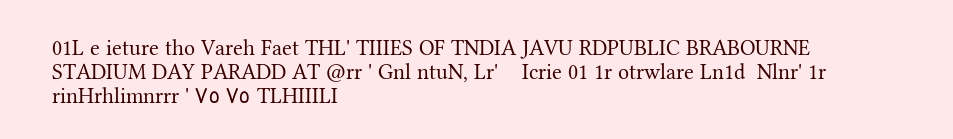01L e ieture tho Vareh Faet THL' TIIIES OF TNDIA JAVU RDPUBLIC BRABOURNE STADIUM DAY PARADD AT @rr ' Gnl ntuN, Lr'    Icrie 01 1r otrwlare Ln1d  Nlnr' 1r rinHrhlimnrrr ' ٧٥ ٧٥ TLHIIILI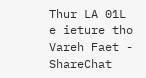Thur LA 01L e ieture tho Vareh Faet - ShareChat